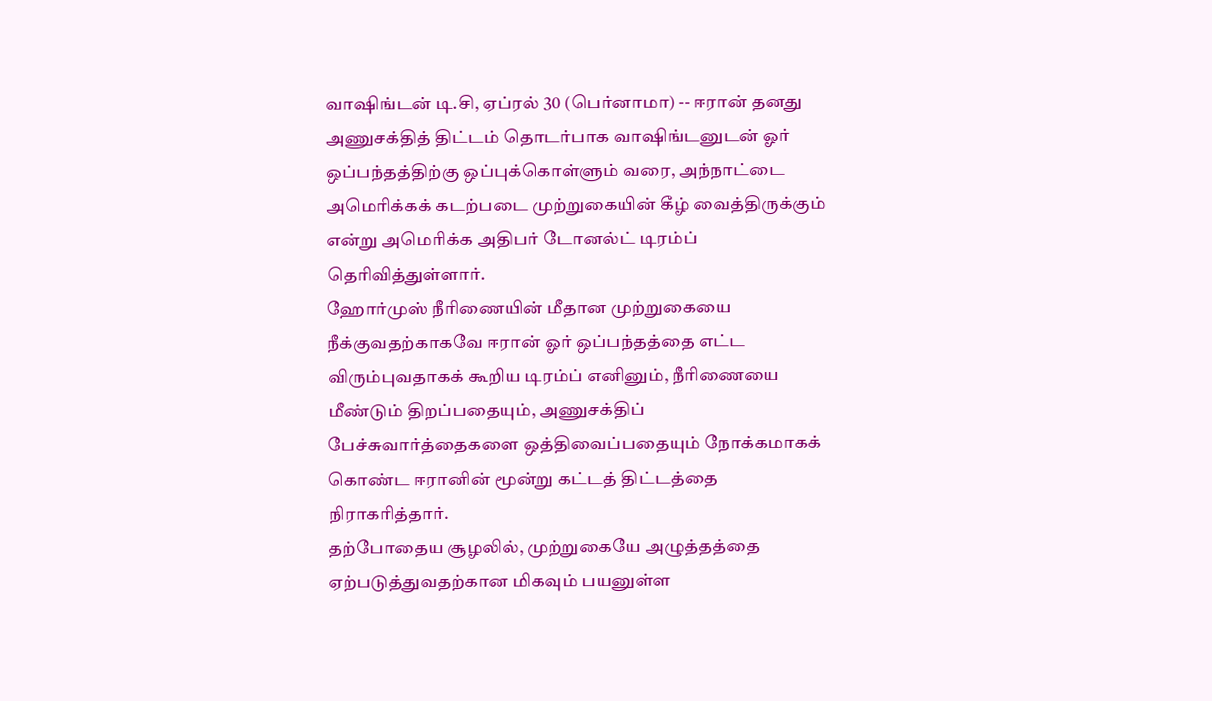வாஷிங்டன் டி.சி, ஏப்ரல் 30 (பெர்னாமா) -- ஈரான் தனது அணுசக்தித் திட்டம் தொடர்பாக வாஷிங்டனுடன் ஓர் ஒப்பந்தத்திற்கு ஒப்புக்கொள்ளும் வரை, அந்நாட்டை அமெரிக்கக் கடற்படை முற்றுகையின் கீழ் வைத்திருக்கும் என்று அமெரிக்க அதிபர் டோனல்ட் டிரம்ப் தெரிவித்துள்ளார்.
ஹோர்முஸ் நீரிணையின் மீதான முற்றுகையை நீக்குவதற்காகவே ஈரான் ஓர் ஒப்பந்தத்தை எட்ட விரும்புவதாகக் கூறிய டிரம்ப் எனினும், நீரிணையை மீண்டும் திறப்பதையும், அணுசக்திப் பேச்சுவார்த்தைகளை ஒத்திவைப்பதையும் நோக்கமாகக் கொண்ட ஈரானின் மூன்று கட்டத் திட்டத்தை நிராகரித்தார்.
தற்போதைய சூழலில், முற்றுகையே அழுத்தத்தை ஏற்படுத்துவதற்கான மிகவும் பயனுள்ள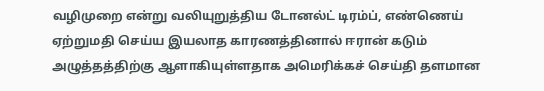வழிமுறை என்று வலியுறுத்திய டோனல்ட் டிரம்ப், எண்ணெய் ஏற்றுமதி செய்ய இயலாத காரணத்தினால் ஈரான் கடும் அழுத்தத்திற்கு ஆளாகியுள்ளதாக அமெரிக்கச் செய்தி தளமான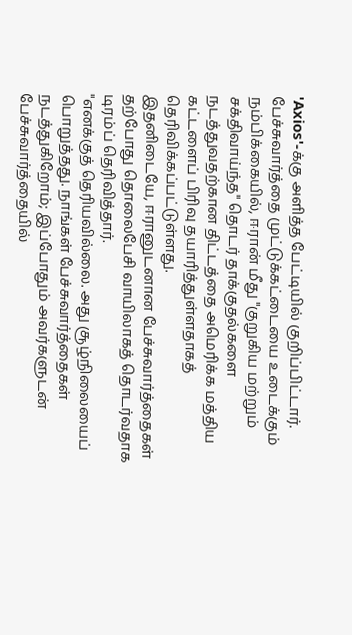'Axios'-க்கு அளித்த பேட்டியில் குறிப்பிட்டார்.
பேச்சுவார்த்தை முட்டுக்கட்டையை உடைக்கும் நம்பிக்கையில், ஈரான் மீது "குறுகிய மற்றும் சக்திவாய்ந்த" தொடர் தாக்குதல்களை நடத்துவதற்கான திட்டத்தை அமெரிக்க மத்திய கட்டளைப் பிரிவு தயாரித்துள்ளதாகத் தெரிவிக்கப்பட்டுள்ளது.
இதனிடையே, ஈரானுடனான பேச்சுவார்த்தைகள் தற்போது தொலைபேசி வாயிலாகத் தொடர்வதாக டிரம்ப் தெரிவித்தார்.
"எனக்குத் தெரியவில்லை. அது சூழ்நிலையைப் பொறுத்தது. நாங்கள் பேச்சுவார்த்தைகள் நடத்துகிறோம்; இப்போதும் அவர்களுடன் பேச்சுவார்த்தையில்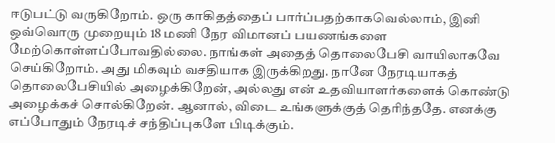ஈடுபட்டு வருகிறோம். ஒரு காகிதத்தைப் பார்ப்பதற்காகவெல்லாம், இனி ஒவ்வொரு முறையும் 18 மணி நேர விமானப் பயணங்களை மேற்கொள்ளப்போவதில்லை. நாங்கள் அதைத் தொலைபேசி வாயிலாகவே செய்கிறோம். அது மிகவும் வசதியாக இருக்கிறது. நானே நேரடியாகத் தொலைபேசியில் அழைக்கிறேன், அல்லது என் உதவியாளர்களைக் கொண்டு அழைக்கச் சொல்கிறேன். ஆனால், விடை உங்களுக்குத் தெரிந்ததே. எனக்கு எப்போதும் நேரடிச் சந்திப்புகளே பிடிக்கும்.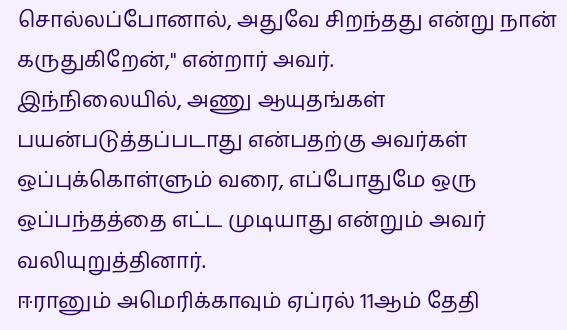சொல்லப்போனால், அதுவே சிறந்தது என்று நான் கருதுகிறேன்," என்றார் அவர்.
இந்நிலையில், அணு ஆயுதங்கள் பயன்படுத்தப்படாது என்பதற்கு அவர்கள் ஒப்புக்கொள்ளும் வரை, எப்போதுமே ஒரு ஒப்பந்தத்தை எட்ட முடியாது என்றும் அவர் வலியுறுத்தினார்.
ஈரானும் அமெரிக்காவும் ஏப்ரல் 11ஆம் தேதி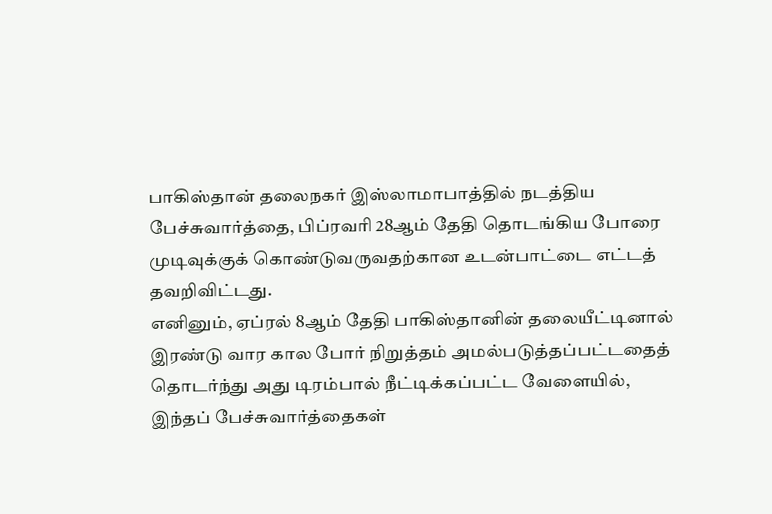பாகிஸ்தான் தலைநகர் இஸ்லாமாபாத்தில் நடத்திய பேச்சுவார்த்தை, பிப்ரவரி 28ஆம் தேதி தொடங்கிய போரை முடிவுக்குக் கொண்டுவருவதற்கான உடன்பாட்டை எட்டத் தவறிவிட்டது.
எனினும், ஏப்ரல் 8ஆம் தேதி பாகிஸ்தானின் தலையீட்டினால் இரண்டு வார கால போர் நிறுத்தம் அமல்படுத்தப்பட்டதைத் தொடர்ந்து அது டிரம்பால் நீட்டிக்கப்பட்ட வேளையில், இந்தப் பேச்சுவார்த்தைகள்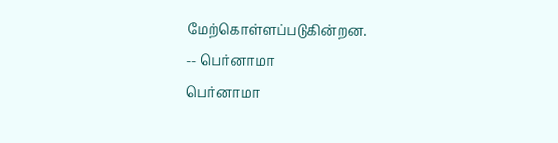மேற்கொள்ளப்படுகின்றன.
-- பெர்னாமா
பெர்னாமா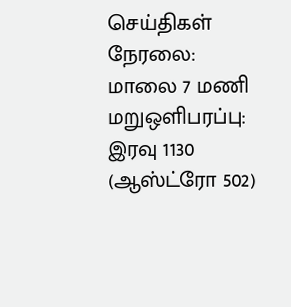செய்திகள் நேரலை: மாலை 7 மணி மறுஒளிபரப்பு: இரவு 1130 (ஆஸ்ட்ரோ 502)